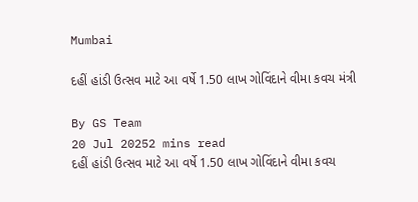Mumbai

દહીં હાંડી ઉત્સવ માટે આ વર્ષે 1.50 લાખ ગોવિંદાને વીમા કવચ મંત્રી

By GS Team
20 Jul 20252 mins read
દહીં હાંડી ઉત્સવ માટે આ વર્ષે 1.50 લાખ ગોવિંદાને વીમા કવચ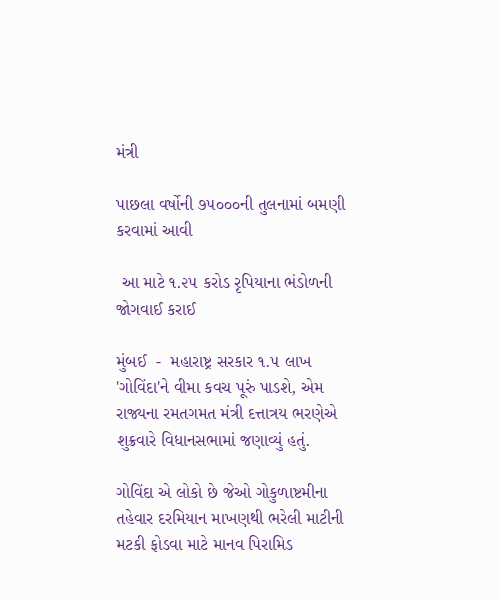મંત્રી

પાછલા વર્ષોની ૭૫૦૦૦ની તુલનામાં બમણી કરવામાં આવી

 આ માટે ૧.૨૫ કરોડ રૃપિયાના ભંડોળની જોગવાઈ કરાઈ

મુંબઈ  -  મહારાષ્ટ્ર સરકાર ૧.૫ લાખ 'ગોવિંદા'ને વીમા કવચ પૂરું પાડશે, એમ રાજ્યના રમતગમત મંત્રી દત્તાત્રય ભરણેએ શુક્રવારે વિધાનસભામાં જણાવ્યું હતું.

ગોવિંદા એ લોકો છે જેઓ ગોકુળાષ્ટમીના તહેવાર દરમિયાન માખણથી ભરેલી માટીની મટકી ફોડવા માટે માનવ પિરામિડ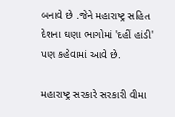બનાવે છે .જેને મહારાષ્ટ્ર સહિત દેશના ઘણા ભાગોમાં 'દહીં હાંડી' પણ કહેવામાં આવે છે.

મહારાષ્ટ્ર સરકારે સરકારી વીમા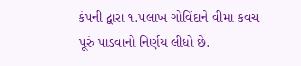કંપની દ્વારા ૧.૫લાખ ગોવિંદાને વીમા કવચ પૂરું પાડવાનો નિર્ણય લીધો છે.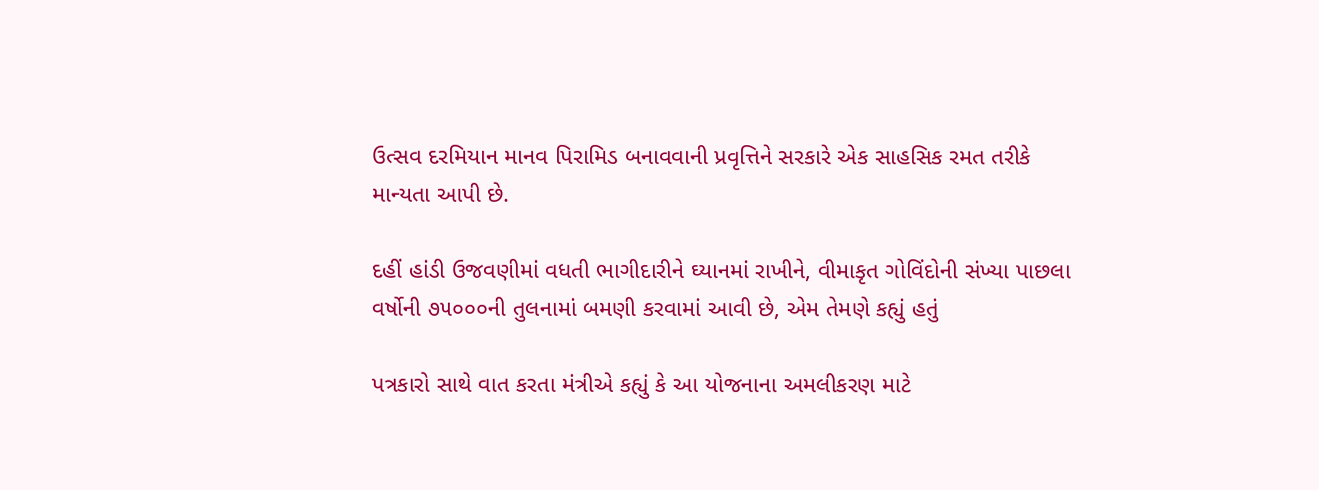ઉત્સવ દરમિયાન માનવ પિરામિડ બનાવવાની પ્રવૃત્તિને સરકારે એક સાહસિક રમત તરીકે માન્યતા આપી છે.

દહીં હાંડી ઉજવણીમાં વધતી ભાગીદારીને ઘ્યાનમાં રાખીને, વીમાકૃત ગોવિંદોની સંખ્યા પાછલા વર્ષોની ૭૫૦૦૦ની તુલનામાં બમણી કરવામાં આવી છે, એમ તેમણે કહ્યું હતું

પત્રકારો સાથે વાત કરતા મંત્રીએ કહ્યું કે આ યોજનાના અમલીકરણ માટે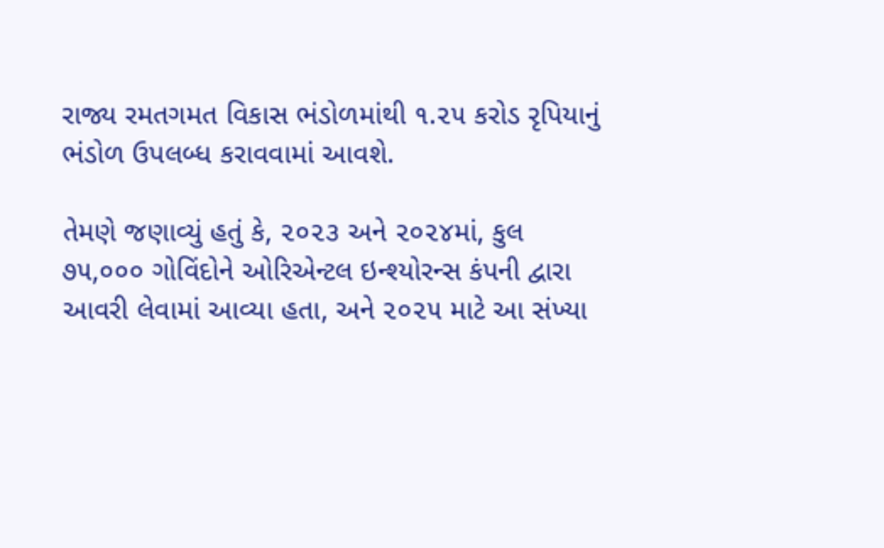રાજ્ય રમતગમત વિકાસ ભંડોળમાંથી ૧.૨૫ કરોડ રૃપિયાનું ભંડોળ ઉપલબ્ધ કરાવવામાં આવશે.

તેમણે જણાવ્યું હતું કે, ૨૦૨૩ અને ૨૦૨૪માં, કુલ ૭૫,૦૦૦ ગોવિંદોને ઓરિએન્ટલ ઇન્શ્યોરન્સ કંપની દ્વારા આવરી લેવામાં આવ્યા હતા, અને ૨૦૨૫ માટે આ સંખ્યા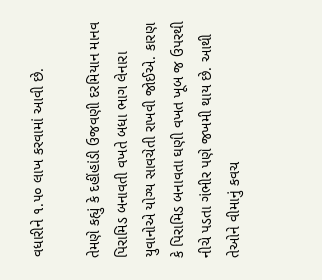વધારીને ૧.૫૦ લાખ કરવામાં આવી છે.

તેમણે કહ્યું કે દહીંહાંડી ઉજવણી દરમિયાન માનવ પિરામિડ બનાવતી વખતે બધા ભાગ લેનારા યુવાનોએ યોગ્ય સાવચેતી રાખવી જોઈએ. કારણ કે પિરામિડ બનાવતા ઘણી વખત ખૂબ જ ઉપરથી નીચે પડતા ગંભીર પણે જખમી થાય છે. આથી તેઓને વીમાનું કવચ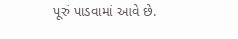પૂરું પાડવામાં આવે છે.